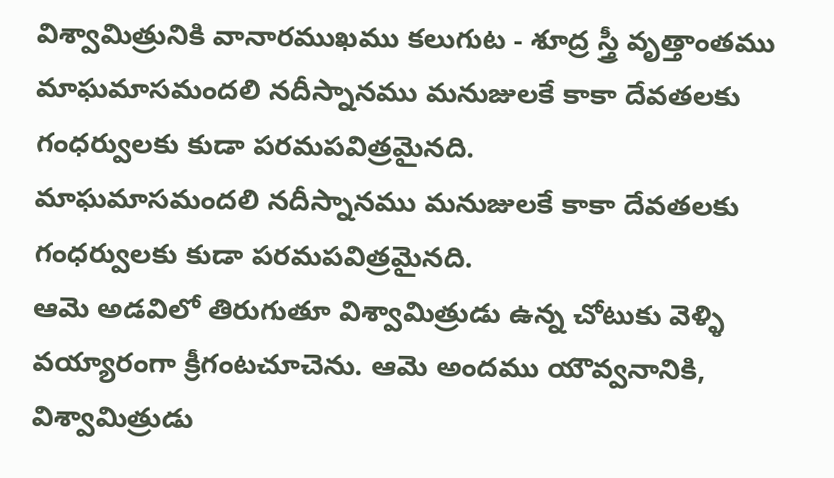విశ్వామిత్రునికి వానారముఖము కలుగుట - శూద్ర స్త్రీ వృత్తాంతము
మాఘమాసమందలి నదీస్నానము మనుజులకే కాకా దేవతలకు గంధర్వులకు కుడా పరమపవిత్రమైనది.
మాఘమాసమందలి నదీస్నానము మనుజులకే కాకా దేవతలకు గంధర్వులకు కుడా పరమపవిత్రమైనది.
ఆమె అడవిలో తిరుగుతూ విశ్వామిత్రుడు ఉన్న చోటుకు వెళ్ళి వయ్యారంగా క్రీగంటచూచెను. ఆమె అందము యౌవ్వనానికి, విశ్వామిత్రుడు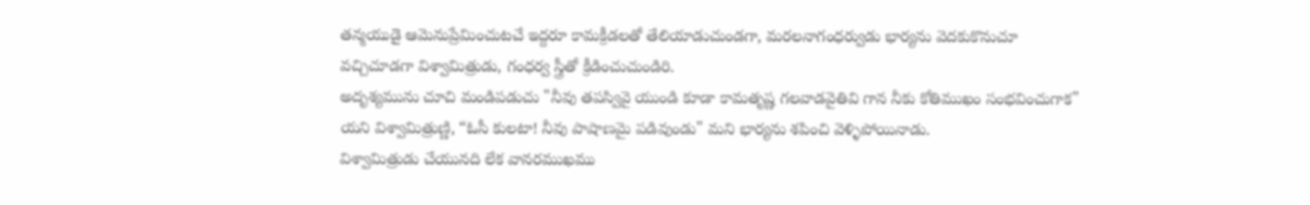తన్మయుడై ఆమెనుప్రేమించుటచే ఇద్దరూ కామక్రీడలతో తేలియాడుచుండగా, మరలనాగంధర్వుడు భార్యను వెదకుకొనుచూ వచ్చిచూడగా విశ్వామిత్రుడు, గంధర్వ స్త్రీతో క్రీడించుచుండిరి.
అదృశ్యమును చూచి మండిపడుచు "నీవు తపస్వివై యుండి కూడా కామతృష్ణ గలవాడవైతివి గాన నీకు కోతిముఖం సంభవించుగాక" యని విశ్వామిత్రుణ్ణి, “ఓసీ కులటా! నీవు పాషాణమై పడివుండు" మని భార్యను శపించి వెళ్ళిపోయినాడు.
విశ్వామిత్రుడు చేయునది లేక వానరముఖము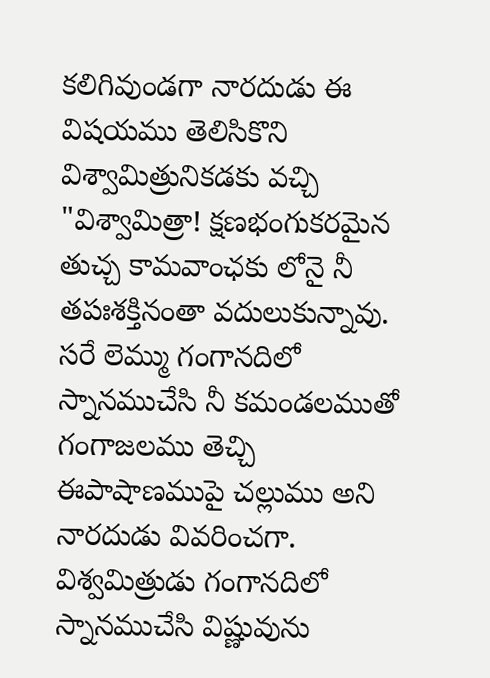కలిగివుండగా నారదుడు ఈ విషయము తెలిసికొని విశ్వామిత్రునికడకు వచ్చి "విశ్వామిత్రా! క్షణభంగుకరమైన తుచ్చ కామవాంఛకు లోనై నీ తపఃశక్తినంతా వదులుకున్నావు. సరే లెమ్ము గంగానదిలో స్నానముచేసి నీ కమండలముతో గంగాజలము తెచ్చి ఈపాషాణముపై చల్లుము అని నారదుడు వివరించగా.
విశ్వమిత్రుడు గంగానదిలో స్నానముచేసి విష్ణువును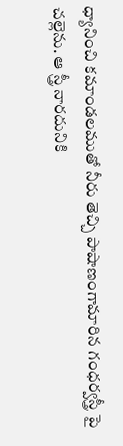ధ్యానించి కమాండలముతో నీరు తెచ్చి పాషాణంగామారిన గంధర్వస్త్రీ పై చల్లెను. ఆ స్త్రీ నారదునికి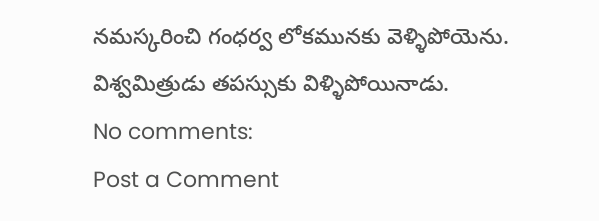నమస్కరించి గంధర్వ లోకమునకు వెళ్ళిపోయెను. విశ్వమిత్రుడు తపస్సుకు విళ్ళిపోయినాడు.
No comments:
Post a Comment